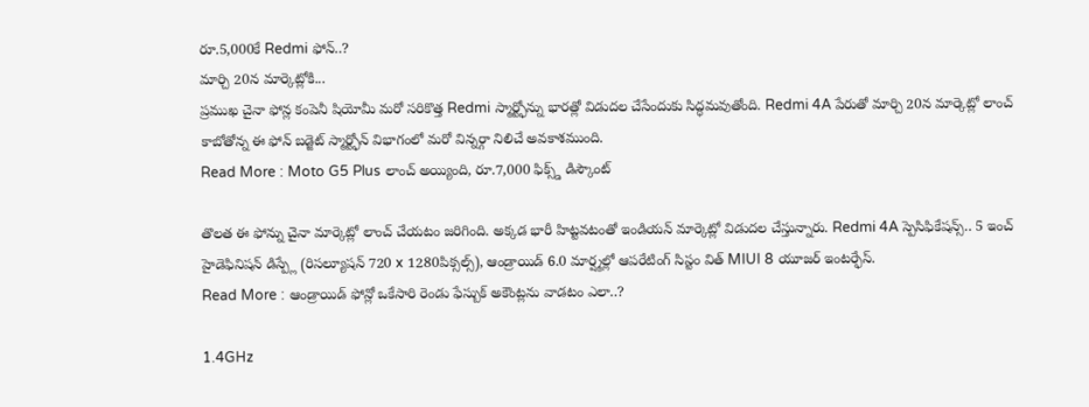రూ.5,000కే Redmi ఫోన్..?
మార్చి 20న మార్కెట్లోకి...
ప్రముఖ చైనా ఫోన్ల కంపెనీ షియోమీ మరో సరికొత్త Redmi స్మార్ట్ఫోన్ను భారత్లో విడుదల చేసేందుకు సిద్ధమవుతోంది. Redmi 4A పేరుతో మార్చి 20న మార్కెట్లో లాంచ్ కాబోతోన్న ఈ ఫోన్ బడ్జెట్ స్మార్ట్ఫోన్ విభాగంలో మరో విన్నర్గా నిలిచే అవకాశముంది.
Read More : Moto G5 Plus లాంచ్ అయ్యింది, రూ.7,000 ఫిక్స్డ్ డిస్కౌంట్

తొలత ఈ ఫోన్ను చైనా మార్కెట్లో లాంచ్ చేయటం జరిగింది. అక్కడ భారీ హిట్టవటంతో ఇండియన్ మార్కెట్లో విడుదల చేస్తున్నారు. Redmi 4A స్పెసిఫికేషన్స్.. 5 ఇంచ్ హైడెఫినిషన్ డిస్ప్లే (రిసల్యూషన్ 720 x 1280పిక్సల్స్), ఆండ్రాయిడ్ 6.0 మార్ష్మల్లో ఆపరేటింగ్ సిస్టం విత్ MIUI 8 యూజర్ ఇంటర్ఫేస్.
Read More : ఆండ్రాయిడ్ ఫోన్లో ఒకేసారి రెండు ఫేస్బుక్ అకౌంట్లను వాడటం ఎలా..?

1.4GHz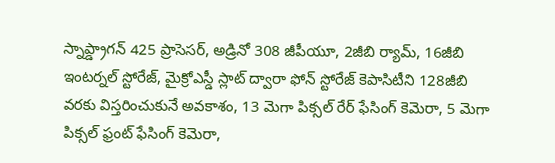స్నాప్డ్రాగన్ 425 ప్రాసెసర్, అడ్రినో 308 జీపీయూ, 2జీబి ర్యామ్, 16జీబి ఇంటర్నల్ స్టోరేజ్, మైక్రోఎస్డీ స్లాట్ ద్వారా ఫోన్ స్టోరేజ్ కెపాసిటీని 128జీబి వరకు విస్తరించుకునే అవకాశం, 13 మెగా పిక్సల్ రేర్ ఫేసింగ్ కెమెరా, 5 మెగా పిక్సల్ ఫ్రంట్ ఫేసింగ్ కెమెరా,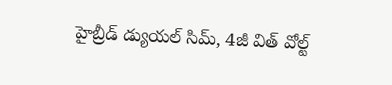హైబ్రీడ్ డ్యుయల్ సిమ్, 4జీ విత్ వోల్ట్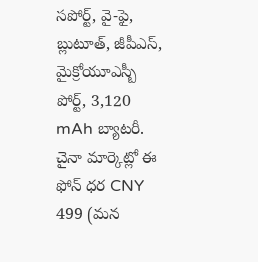సపోర్ట్, వై-ఫై, బ్లుటూత్, జీపీఎస్, మైక్రోయూఎస్బీ పోర్ట్, 3,120 mAh బ్యాటరీ. చైనా మార్కెట్లో ఈ ఫోన్ ధర CNY 499 (మన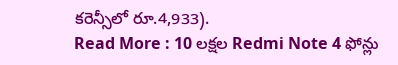కరెన్సీలో రూ.4,933).
Read More : 10 లక్షల Redmi Note 4 ఫోన్లు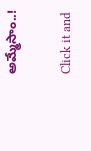అమ్మేసాం..!


Click it and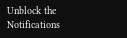Unblock the Notifications